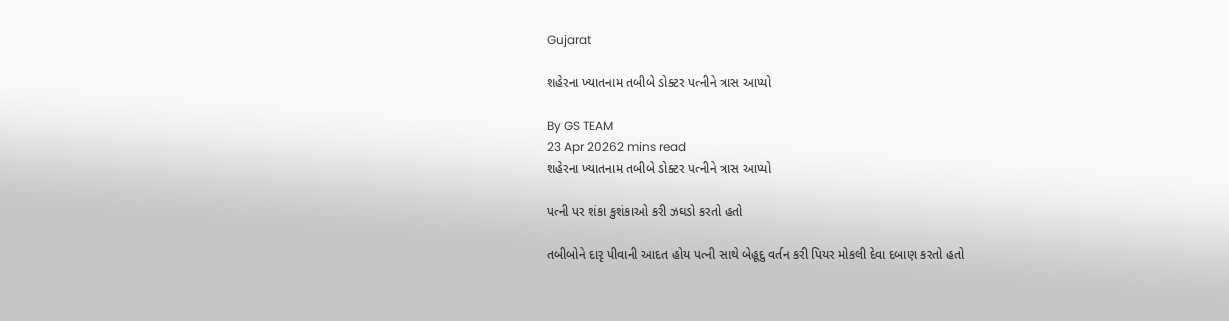Gujarat

શહેરના ખ્યાતનામ તબીબે ડોક્ટર પત્નીને ત્રાસ આપ્યો

By GS TEAM
23 Apr 20262 mins read
શહેરના ખ્યાતનામ તબીબે ડોક્ટર પત્નીને ત્રાસ આપ્યો

પત્ની પર શંકા કુશંકાઓ કરી ઝઘડો કરતો હતો

તબીબોને દારૃ પીવાની આદત હોય પત્ની સાથે બેહૂદુ વર્તન કરી પિયર મોકલી દેવા દબાણ કરતો હતો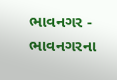ભાવનગર - ભાવનગરના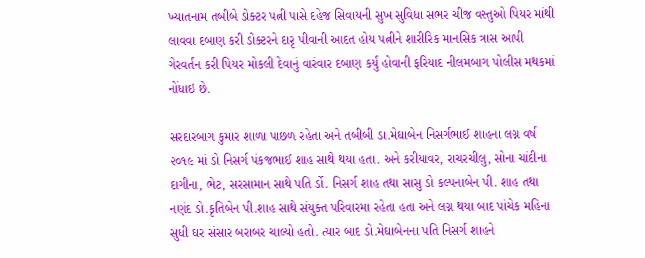ખ્યાતનામ તબીબે ડોક્ટર પત્ની પાસે દહેજ સિવાયની સુખ સુવિધા સભર ચીજ વસ્તુઓ પિયર માંથી લાવવા દબાણ કરી ડોક્ટરને દારૃ પીવાની આદત હોય પત્નીને શારીરિક માનસિક ત્રાસ આપી ગેરવર્તન કરી પિયર મોકલી દેવાનું વારંવાર દબાણ કર્યું હોવાની ફરિયાદ નીલમબાગ પોલીસ મથકમાં નોંધાઇ છે.

સરદારબાગ કુમાર શાળા પાછળ રહેતા અને તબીબી ડા.મેઘાબેન નિસર્ગભાઈ શાહના લગ્ન વર્ષ ૨૦૧૯ માં ડો નિસર્ગ પંકજભાઈ શાહ સાથે થયા હતા. અને કરીયાવર, રાચરચીલુ, સોના ચાંદીના દાગીના, ભેટ, સરસામાન સાથે પતિ ર્ડો. નિસર્ગ શાહ તથા સાસુ ડો કલ્પનાબેન પી. શાહ તથા નણંદ ડો.કૃતિબેન પી.શાહ સાથે સંયુક્ત પરિવારમા રહેતા હતા અને લગ્ન થયા બાદ પાંચેક મહિના સુધી ઘર સંસાર બરાબર ચાલ્યો હતો. ત્યાર બાદ ડો.મેઘાબેનના પતિ નિસર્ગ શાહને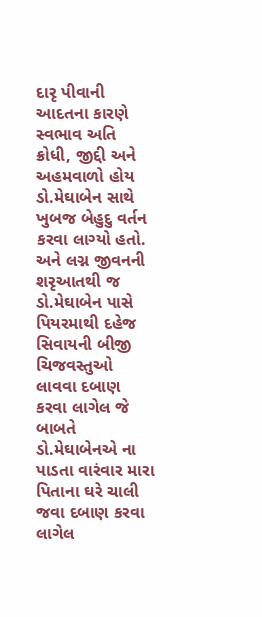દારૃ પીવાની આદતના કારણે સ્વભાવ અતિ ક્રોધી, જીદ્દી અને અહમવાળો હોય ડો.મેઘાબેન સાથે ખુબજ બેહુદુ વર્તન કરવા લાગ્યો હતો. અને લગ્ન જીવનની શરૃઆતથી જ ડો.મેઘાબેન પાસે પિયરમાથી દહેજ સિવાયની બીજી ચિજવસ્તુઓ લાવવા દબાણ કરવા લાગેલ જે બાબતે ડો.મેઘાબેનએ ના પાડતા વારંવાર મારા પિતાના ઘરે ચાલી જવા દબાણ કરવા લાગેલ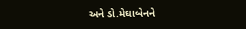અને ડો.મેઘાબેનને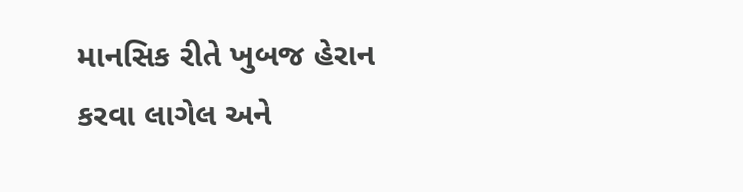માનસિક રીતે ખુબજ હેરાન કરવા લાગેલ અને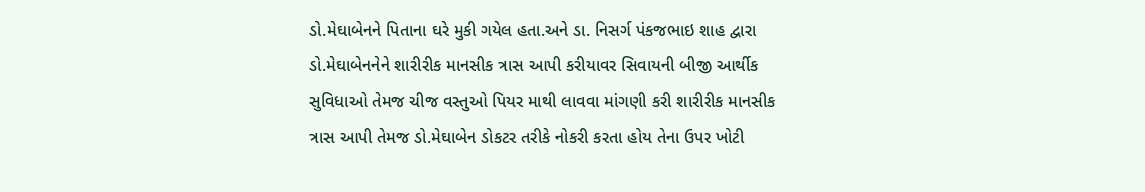ડો.મેઘાબેનને પિતાના ઘરે મુકી ગયેલ હતા.અને ડા. નિસર્ગ પંકજભાઇ શાહ દ્વારા ડો.મેઘાબેનનેને શારીરીક માનસીક ત્રાસ આપી કરીયાવર સિવાયની બીજી આર્થીક સુવિધાઓ તેમજ ચીજ વસ્તુઓ પિયર માથી લાવવા માંગણી કરી શારીરીક માનસીક ત્રાસ આપી તેમજ ડો.મેઘાબેન ડોકટર તરીકે નોકરી કરતા હોય તેના ઉપર ખોટી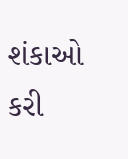શંકાઓ કરી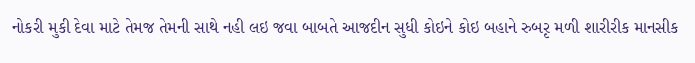નોકરી મુકી દેવા માટે તેમજ તેમની સાથે નહી લઇ જવા બાબતે આજદીન સુધી કોઇને કોઇ બહાને રુબરૃ મળી શારીરીક માનસીક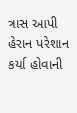ત્રાસ આપી હેરાન પરેશાન કર્યા હોવાની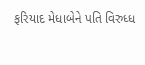ફરિયાદ મેધાબેને પતિ વિરુધ્ધ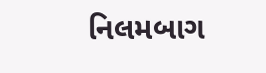નિલમબાગ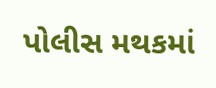પોલીસ મથકમાં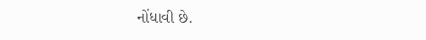નોંધાવી છે.